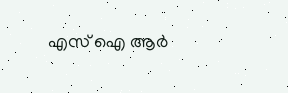എസ് ഐ ആര്‍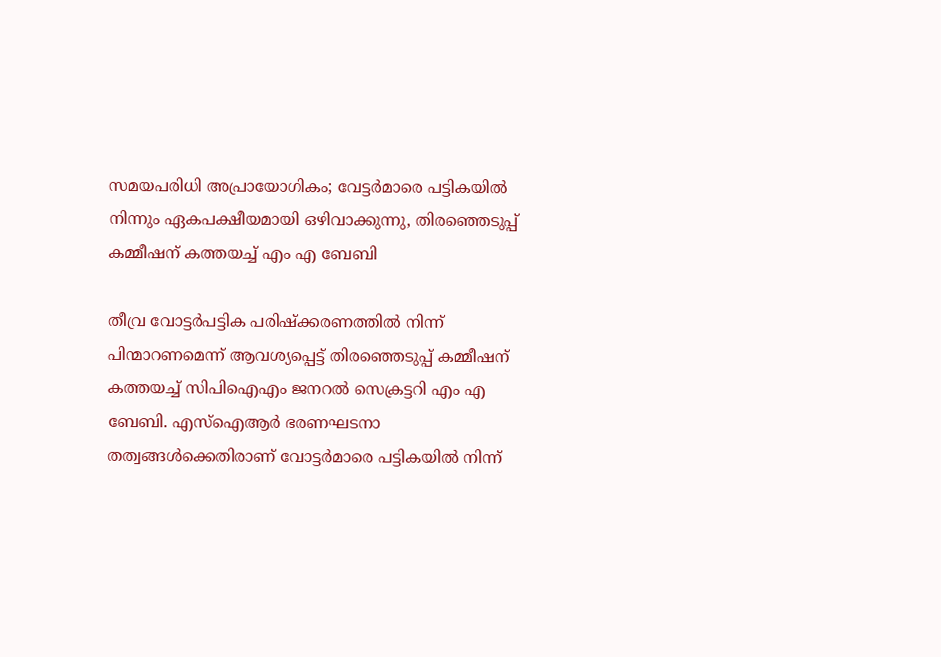സമയപരിധി അപ്രായോഗികം; വേട്ടര്‍മാരെ പട്ടികയില്‍ നിന്നും ഏകപക്ഷീയമായി ഒഴിവാക്കുന്നു, തിരഞ്ഞെടുപ്പ് കമ്മീഷന് കത്തയച്ച് എം എ ബേബി

തീവ്ര വോട്ടര്‍പട്ടിക പരിഷ്‌ക്കരണത്തിൽ നിന്ന് പിന്മാറണമെന്ന് ആവശ്യപ്പെട്ട് തിരഞ്ഞെടുപ്പ് കമ്മീഷന് കത്തയച്ച് സിപിഐഎം ജനറല്‍ സെക്രട്ടറി എം എ ബേബി. എസ്‌ഐആർ ഭരണഘടനാ തത്വങ്ങൾക്കെതിരാണ് വോട്ടർമാരെ പട്ടികയിൽ നിന്ന്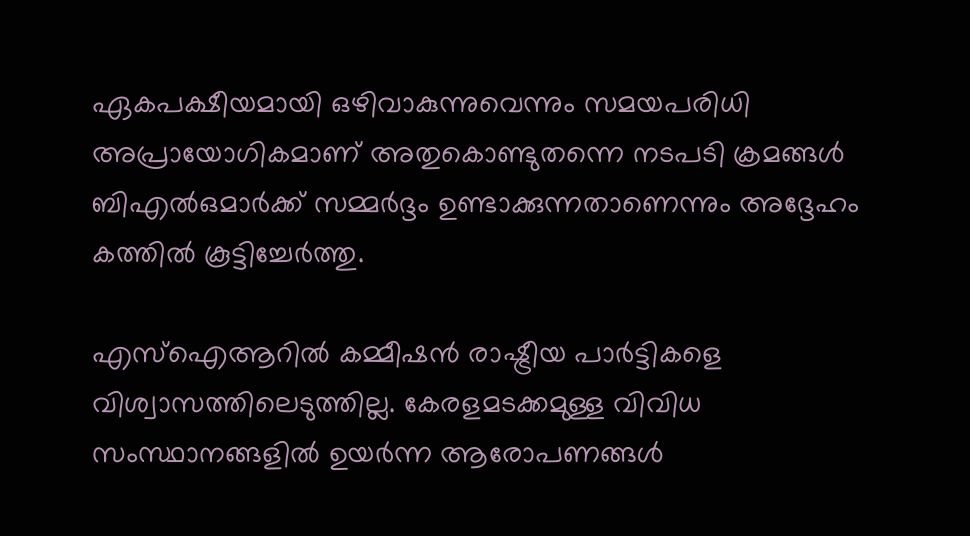ഏകപക്ഷീയമായി ഒഴിവാകുന്നുവെന്നും സമയപരിധി അപ്രായോഗികമാണ് അതുകൊണ്ടുതന്നെ നടപടി ക്രമങ്ങൾ ബിഎൽഒമാർക്ക് സമ്മർദ്ദം ഉണ്ടാക്കുന്നതാണെന്നും അദ്ദേഹം കത്തിൽ കൂട്ടിച്ചേർത്തു.

എസ്‌ഐആറില്‍ കമ്മീഷന്‍ രാഷ്ട്രീയ പാര്‍ട്ടികളെ വിശ്വാസത്തിലെടുത്തില്ല. കേരളമടക്കമുള്ള വിവിധ സംസ്ഥാനങ്ങളിൽ ഉയർന്ന ആരോപണങ്ങൾ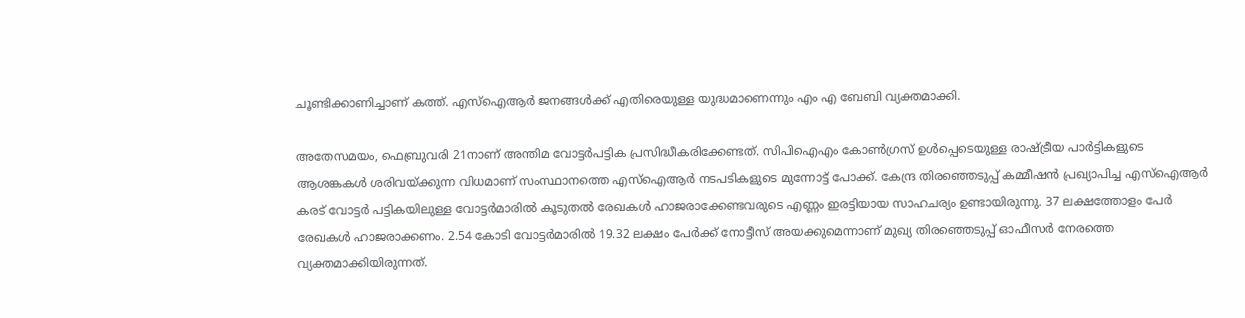ചൂണ്ടിക്കാണിച്ചാണ് കത്ത്. എസ്ഐആർ ജനങ്ങൾക്ക് എതിരെയുള്ള യുദ്ധമാണെന്നും എം എ ബേബി വ്യക്തമാക്കി.

അതേസമയം, ഫെബ്രുവരി 21നാണ് അന്തിമ വോട്ടർപട്ടിക പ്രസിദ്ധീകരിക്കേണ്ടത്. സിപിഐഎം കോൺഗ്രസ് ഉൾപ്പെടെയുള്ള രാഷ്ട്രീയ പാർട്ടികളുടെ ആശങ്കകൾ ശരിവയ്ക്കുന്ന വിധമാണ് സംസ്ഥാനത്തെ എസ്ഐആർ നടപടികളുടെ മുന്നോട്ട് പോക്ക്. കേന്ദ്ര തിരഞ്ഞെടുപ്പ് കമ്മീഷൻ പ്രഖ്യാപിച്ച എസ്ഐആർ കരട് വോട്ടർ പട്ടികയിലുള്ള വോട്ടർമാരിൽ കൂടുതൽ രേഖകൾ ഹാജരാക്കേണ്ടവരുടെ എണ്ണം ഇരട്ടിയായ സാഹചര്യം ഉണ്ടായിരുന്നു. 37 ലക്ഷത്തോളം പേർ രേഖകൾ ഹാജരാക്കണം. 2.54 കോടി വോട്ടർമാരിൽ 19.32 ലക്ഷം പേർക്ക് നോട്ടീസ് അയക്കുമെന്നാണ് മുഖ്യ തിരഞ്ഞെടുപ്പ് ഓഫീസർ നേരത്തെ വ്യക്തമാക്കിയിരുന്നത്.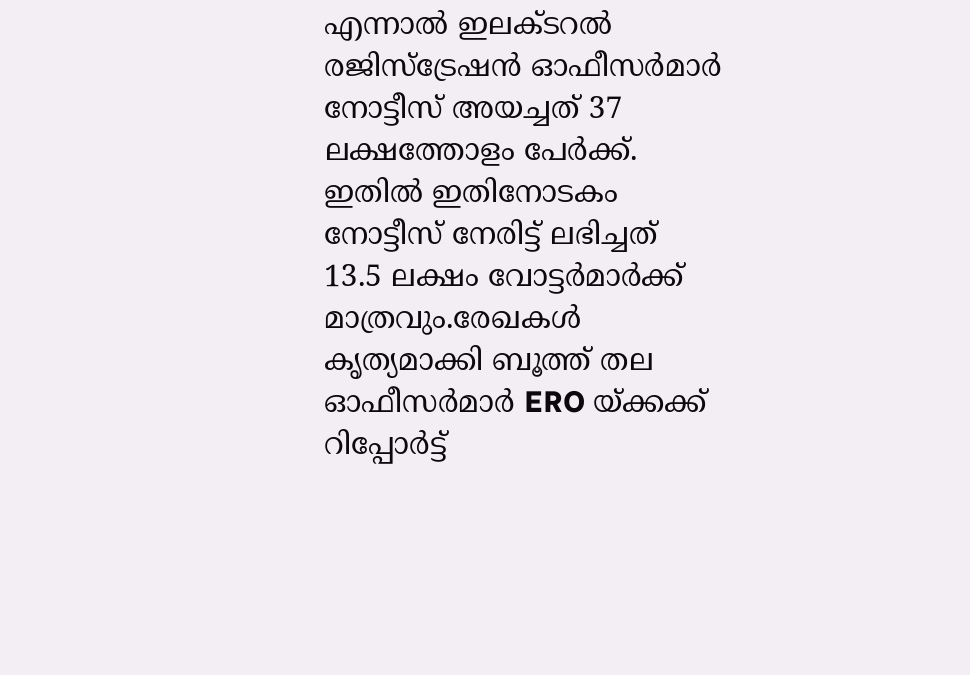എന്നാൽ ഇലക്ടറൽ രജിസ്ട്രേഷൻ ഓഫീസർമാർ നോട്ടീസ് അയച്ചത് 37 ലക്ഷത്തോളം പേർക്ക്. ഇതിൽ ഇതിനോടകം നോട്ടീസ് നേരിട്ട് ലഭിച്ചത് 13.5 ലക്ഷം വോട്ടർമാർക്ക് മാത്രവും.രേഖകൾ കൃത്യമാക്കി ബൂത്ത് തല ഓഫീസർമാർ ERO യ്ക്കക്ക് റിപ്പോർട്ട്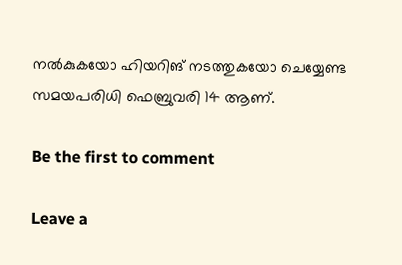നൽകുകയോ ഹിയറിങ് നടത്തുകയോ ചെയ്യേണ്ട സമയപരിധി ഫെബ്രുവരി 14 ആണ്.

Be the first to comment

Leave a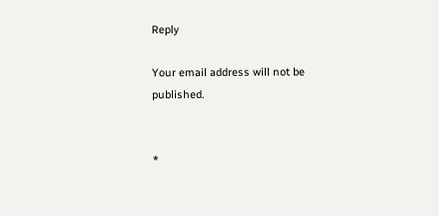Reply

Your email address will not be published.


*